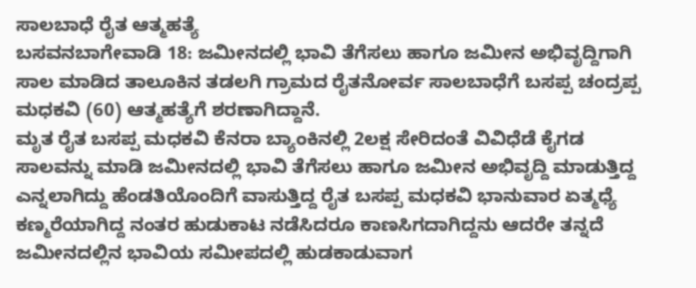ಸಾಲಬಾಧೆ ರೈತ ಆತ್ಮಹತ್ಯೆ
ಬಸವನಬಾಗೇವಾಡಿ 18: ಜಮೀನದಲ್ಲಿ ಭಾವಿ ತೆಗೆಸಲು ಹಾಗೂ ಜಮೀನ ಅಭಿವೃದ್ದಿಗಾಗಿ ಸಾಲ ಮಾಡಿದ ತಾಲೂಕಿನ ತಡಲಗಿ ಗ್ರಾಮದ ರೈತನೋರ್ವ ಸಾಲಬಾಧೆಗೆ ಬಸಪ್ಪ ಚಂದ್ರಪ್ಪ ಮಧಕವಿ (60) ಆತ್ಮಹತ್ಯೆಗೆ ಶರಣಾಗಿದ್ದಾನೆ.
ಮೃತ ರೈತ ಬಸಪ್ಪ ಮಧಕವಿ ಕೆನರಾ ಬ್ಯಾಂಕಿನಲ್ಲಿ 2ಲಕ್ಷ ಸೇರಿದಂತೆ ವಿವಿಧೆಡೆ ಕೈಗಡ ಸಾಲವನ್ನು ಮಾಡಿ ಜಮೀನದಲ್ಲಿ ಭಾವಿ ತೆಗೆಸಲು ಹಾಗೂ ಜಮೀನ ಅಭಿವೃದ್ದಿ ಮಾಡುತ್ತಿದ್ದ ಎನ್ನಲಾಗಿದ್ದು ಹೆಂಡತಿಯೊಂದಿಗೆ ವಾಸುತ್ತಿದ್ದ ರೈತ ಬಸಪ್ಪ ಮಧಕವಿ ಭಾನುವಾರ ಏತ್ಮಧ್ಯೆ ಕಣ್ಮರೆಯಾಗಿದ್ದ ನಂತರ ಹುಡುಕಾಟ ನಡೆಸಿದರೂ ಕಾಣಸಿಗದಾಗಿದ್ದನು ಆದರೇ ತನ್ನದೆ ಜಮೀನದಲ್ಲಿನ ಭಾವಿಯ ಸಮೀಪದಲ್ಲಿ ಹುಡಕಾಡುವಾಗ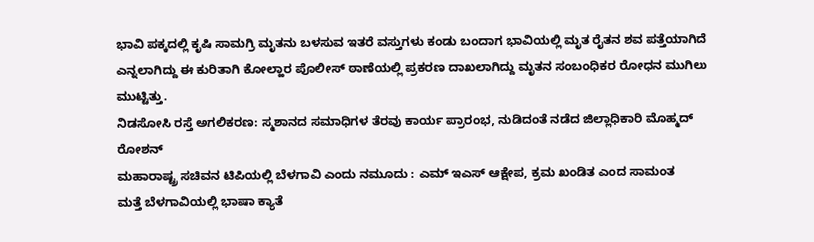ಭಾವಿ ಪಕ್ಕದಲ್ಲಿ ಕೃಷಿ ಸಾಮಗ್ರಿ ಮೃತನು ಬಳಸುವ ಇತರೆ ವಸ್ತುಗಳು ಕಂಡು ಬಂದಾಗ ಭಾವಿಯಲ್ಲಿ ಮೃತ ರೈತನ ಶವ ಪತ್ತೆಯಾಗಿದೆ ಎನ್ನಲಾಗಿದ್ದು ಈ ಕುರಿತಾಗಿ ಕೋಲ್ಹಾರ ಪೊಲೀಸ್ ಠಾಣೆಯಲ್ಲಿ ಪ್ರಕರಣ ದಾಖಲಾಗಿದ್ದು ಮೃತನ ಸಂಬಂಧಿಕರ ರೋಧನ ಮುಗಿಲು ಮುಟ್ಟಿತ್ತು.
ನಿಡಸೋಸಿ ರಸ್ತೆ ಅಗಲಿಕರಣ: ಸ್ಮಶಾನದ ಸಮಾಧಿಗಳ ತೆರವು ಕಾರ್ಯ ಪ್ರಾರಂಭ, ನುಡಿದಂತೆ ನಡೆದ ಜಿಲ್ಲಾಧಿಕಾರಿ ಮೊಹ್ಮದ್ ರೋಶನ್
ಮಹಾರಾಷ್ಟ್ರ ಸಚಿವನ ಟಿಪಿಯಲ್ಲಿ ಬೆಳಗಾವಿ ಎಂದು ನಮೂದು : ಎಮ್ ಇಎಸ್ ಆಕ್ಷೇಪ, ಕ್ರಮ ಖಂಡಿತ ಎಂದ ಸಾಮಂತ
ಮತ್ತೆ ಬೆಳಗಾವಿಯಲ್ಲಿ ಭಾಷಾ ಕ್ಯಾತೆ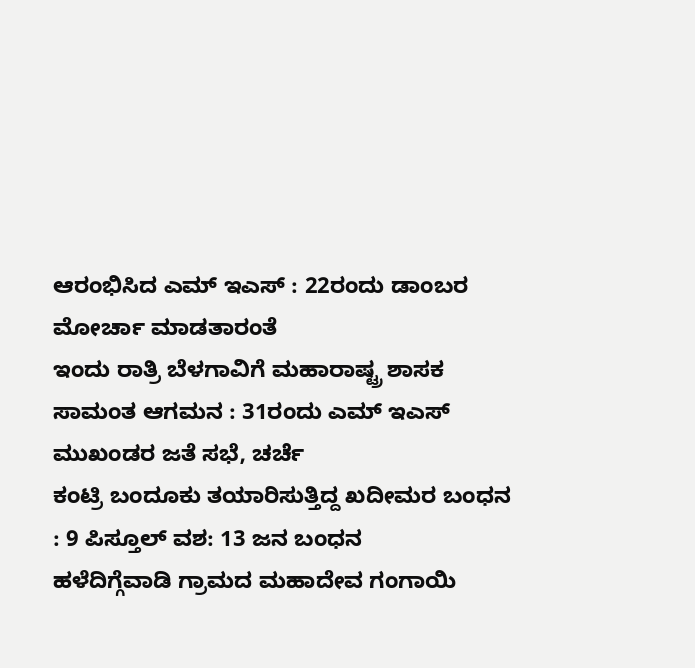ಆರಂಭಿಸಿದ ಎಮ್ ಇಎಸ್ : 22ರಂದು ಡಾಂಬರ ಮೋರ್ಚಾ ಮಾಡತಾರಂತೆ
ಇಂದು ರಾತ್ರಿ ಬೆಳಗಾವಿಗೆ ಮಹಾರಾಷ್ಟ್ರ ಶಾಸಕ ಸಾಮಂತ ಆಗಮನ : 31ರಂದು ಎಮ್ ಇಎಸ್ ಮುಖಂಡರ ಜತೆ ಸಭೆ, ಚರ್ಚೆ
ಕಂಟ್ರಿ ಬಂದೂಕು ತಯಾರಿಸುತ್ತಿದ್ದ ಖದೀಮರ ಬಂಧನ : 9 ಪಿಸ್ತೂಲ್ ವಶ: 13 ಜನ ಬಂಧನ
ಹಳೆದಿಗ್ಗೆವಾಡಿ ಗ್ರಾಮದ ಮಹಾದೇವ ಗಂಗಾಯಿ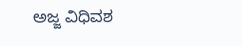ಅಜ್ಜ ವಿಧಿವಶ